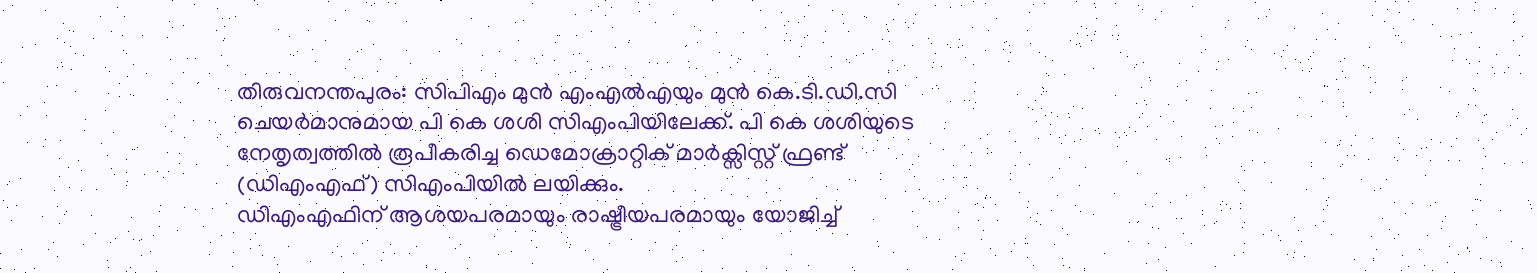തിരുവനന്തപുരം: സിപിഎം മുൻ എംഎൽഎയും മുൻ കെ.ടി.ഡി.സി ചെയർമാനുമായ പി കെ ശശി സിഎംപിയിലേക്ക്. പി കെ ശശിയുടെ നേതൃത്വത്തിൽ രൂപീകരിച്ച ഡെമോക്രാറ്റിക് മാർക്സിസ്റ്റ് ഫ്രണ്ട് (ഡിഎംഎഫ്) സിഎംപിയിൽ ലയിക്കും.
ഡിഎംഎഫിന് ആശയപരമായും രാഷ്ട്രീയപരമായും യോജിച്ച്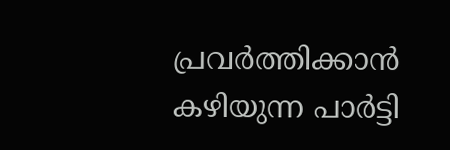പ്രവർത്തിക്കാൻ കഴിയുന്ന പാർട്ടി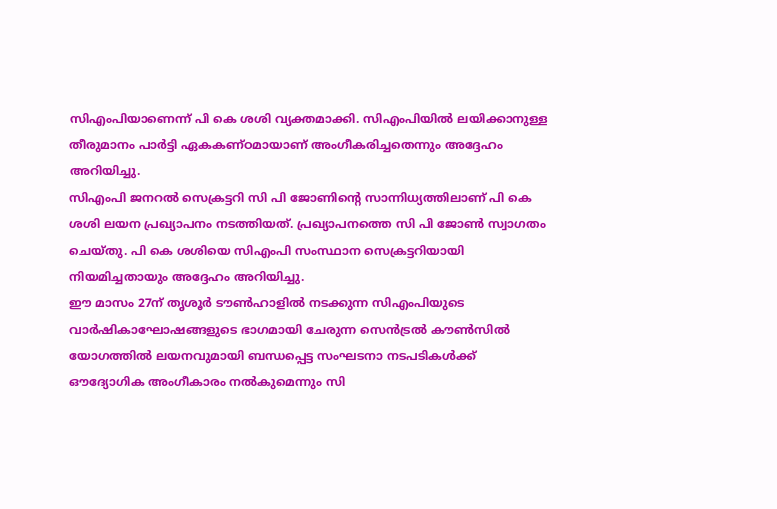സിഎംപിയാണെന്ന് പി കെ ശശി വ്യക്തമാക്കി. സിഎംപിയിൽ ലയിക്കാനുള്ള തീരുമാനം പാർട്ടി ഏകകണ്ഠമായാണ് അംഗീകരിച്ചതെന്നും അദ്ദേഹം അറിയിച്ചു.
സിഎംപി ജനറൽ സെക്രട്ടറി സി പി ജോണിന്റെ സാന്നിധ്യത്തിലാണ് പി കെ ശശി ലയന പ്രഖ്യാപനം നടത്തിയത്. പ്രഖ്യാപനത്തെ സി പി ജോൺ സ്വാഗതം ചെയ്തു. പി കെ ശശിയെ സിഎംപി സംസ്ഥാന സെക്രട്ടറിയായി നിയമിച്ചതായും അദ്ദേഹം അറിയിച്ചു.
ഈ മാസം 27ന് തൃശൂർ ടൗൺഹാളിൽ നടക്കുന്ന സിഎംപിയുടെ വാർഷികാഘോഷങ്ങളുടെ ഭാഗമായി ചേരുന്ന സെൻട്രൽ കൗൺസിൽ യോഗത്തിൽ ലയനവുമായി ബന്ധപ്പെട്ട സംഘടനാ നടപടികൾക്ക് ഔദ്യോഗിക അംഗീകാരം നൽകുമെന്നും സി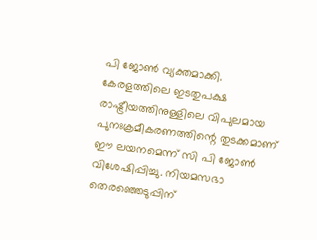പി ജോൺ വ്യക്തമാക്കി.
കേരളത്തിലെ ഇടതുപക്ഷ രാഷ്ട്രീയത്തിനുള്ളിലെ വിപുലമായ പുനഃക്രമീകരണത്തിന്റെ തുടക്കമാണ് ഈ ലയനമെന്ന് സി പി ജോൺ വിശേഷിപ്പിച്ചു. നിയമസഭാ തെരഞ്ഞെടുപ്പിന്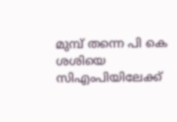മുമ്പ് തന്നെ പി കെ ശശിയെ സിഎംപിയിലേക്ക്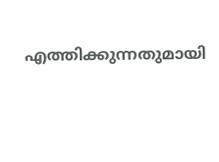എത്തിക്കുന്നതുമായി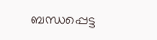ബന്ധപ്പെട്ട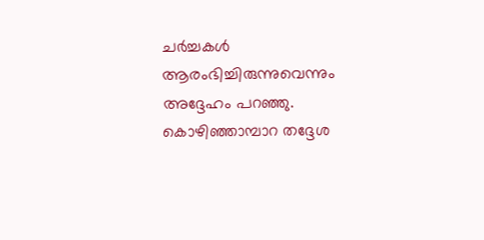ചർച്ചകൾ ആരംഭിച്ചിരുന്നുവെന്നും അദ്ദേഹം പറഞ്ഞു.
കൊഴിഞ്ഞാമ്പാറ തദ്ദേശ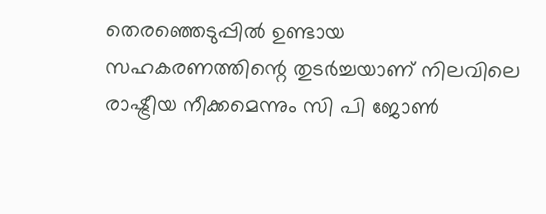തെരഞ്ഞെടുപ്പിൽ ഉണ്ടായ സഹകരണത്തിന്റെ തുടർച്ചയാണ് നിലവിലെ രാഷ്ട്രീയ നീക്കമെന്നും സി പി ജോൺ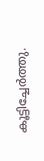കൂട്ടിച്ചേർത്തു.